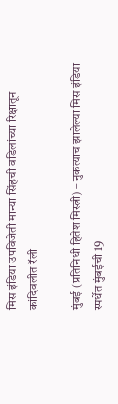मिस इंडिया उपविजेती मान्या सिंहची वडिलांच्या रिक्षातून कांदिवलीत रॅली

मुंबई (प्रतिनिधी हितेश मिस्त्री) – नुकत्याच झालेल्या मिस इंडिया स्पर्धेत मुंबईची 19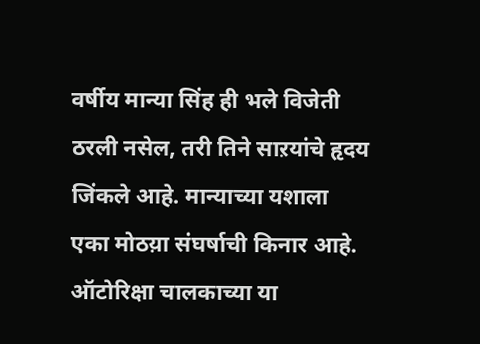वर्षीय मान्या सिंह ही भले विजेती ठरली नसेल, तरी तिने साऱयांचे हृदय जिंकले आहे. मान्याच्या यशाला एका मोठय़ा संघर्षाची किनार आहे. ऑटोरिक्षा चालकाच्या या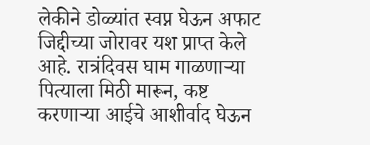लेकीने डोळ्यांत स्वप्न घेऊन अफाट जिद्दीच्या जोरावर यश प्राप्त केले आहे. रात्रंदिवस घाम गाळणाऱ्या पित्याला मिठी मारून, कष्ट करणाऱ्या आईचे आशीर्वाद घेऊन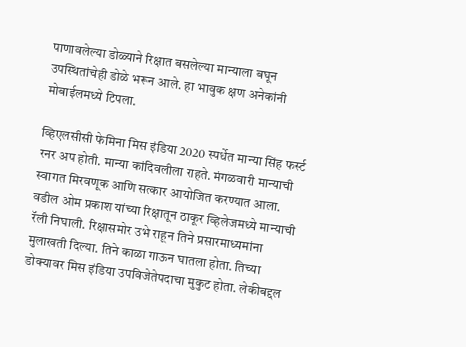पाणावलेल्या डोळ्याने रिक्षात बसलेल्या मान्याला बघून उपस्थितांचेही डोळे भरून आले. हा भावुक क्षण अनेकांनी मोबाईलमध्ये टिपला.

व्हिएलसीसी फेमिना मिस इंडिया 2020 स्पर्धेत मान्या सिंह फर्स्ट रनर अप होती. मान्या कांदिवलीला राहते. मंगळवारी मान्याची स्वागत मिरवणूक आणि सत्कार आयोजित करण्यात आला. वडील ओम प्रकाश यांच्या रिक्षातून ठाकूर व्हिलेजमध्ये मान्याची रॅली निघाली. रिक्षासमोर उभे राहून तिने प्रसारमाध्यमांना मुलाखती दिल्या. तिने काळा गाऊन घातला होता. तिच्या डोक्यावर मिस इंडिया उपविजेतेपदाचा मुकुट होता. लेकीबद्दल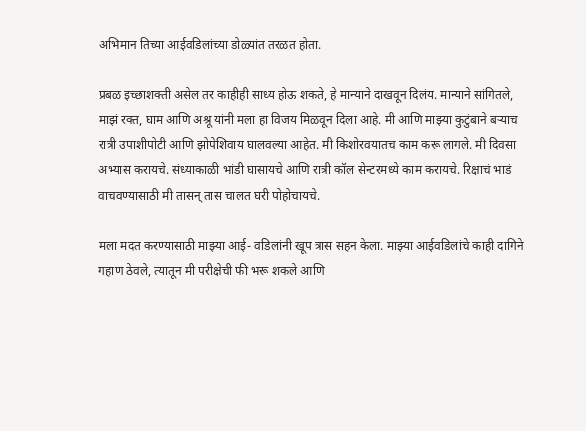अभिमान तिच्या आईवडिलांच्या डोळ्यांत तरळत होता.

प्रबळ इच्छाशक्ती असेल तर काहीही साध्य होऊ शकते, हे मान्याने दाखवून दिलंय. मान्याने सांगितले, माझं रक्त, घाम आणि अश्रू यांनी मला हा विजय मिळवून दिला आहे. मी आणि माझ्या कुटुंबाने बऱ्याच रात्री उपाशीपोटी आणि झोपेशिवाय घालवल्या आहेत. मी किशोरवयातच काम करू लागले. मी दिवसा अभ्यास करायचे. संध्याकाळी भांडी घासायचे आणि रात्री कॉल सेन्टरमध्ये काम करायचे. रिक्षाचं भाडं वाचवण्यासाठी मी तासन् तास चालत घरी पोहोचायचे.

मला मदत करण्यासाठी माझ्या आई- वडिलांनी खूप त्रास सहन केला. माझ्या आईवडिलांचे काही दागिने गहाण ठेवले, त्यातून मी परीक्षेची फी भरू शकले आणि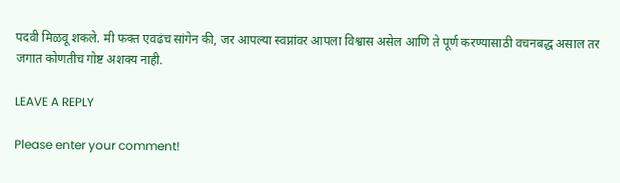पदवी मिळवू शकले. मी फक्त एवढंच सांगेन की, जर आपल्या स्वप्नांवर आपला विश्वास असेल आणि ते पूर्ण करण्यासाठी वचनबद्ध असाल तर जगात कोणतीच गोष्ट अशक्य नाही.

LEAVE A REPLY

Please enter your comment!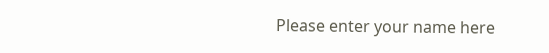Please enter your name here